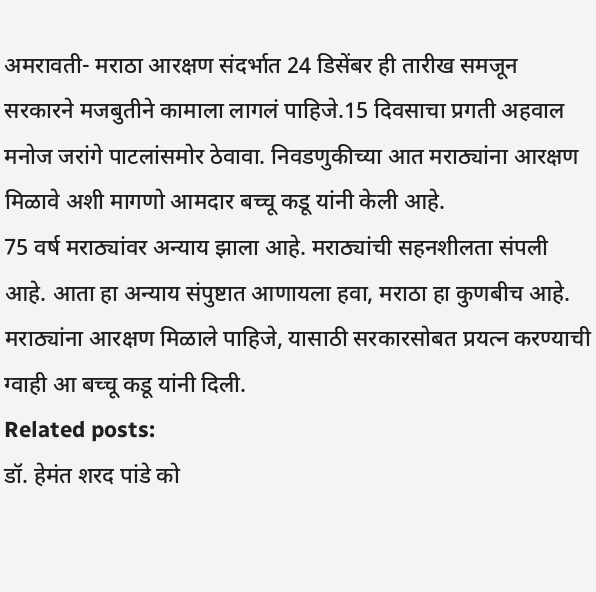अमरावती- मराठा आरक्षण संदर्भात 24 डिसेंबर ही तारीख समजून सरकारने मजबुतीने कामाला लागलं पाहिजे.15 दिवसाचा प्रगती अहवाल मनोज जरांगे पाटलांसमोर ठेवावा. निवडणुकीच्या आत मराठ्यांना आरक्षण मिळावे अशी मागणो आमदार बच्चू कडू यांनी केली आहे.
75 वर्ष मराठ्यांवर अन्याय झाला आहे. मराठ्यांची सहनशीलता संपली आहे. आता हा अन्याय संपुष्टात आणायला हवा, मराठा हा कुणबीच आहे. मराठ्यांना आरक्षण मिळाले पाहिजे, यासाठी सरकारसोबत प्रयत्न करण्याची ग्वाही आ बच्चू कडू यांनी दिली.
Related posts:
डॉ. हेमंत शरद पांडे को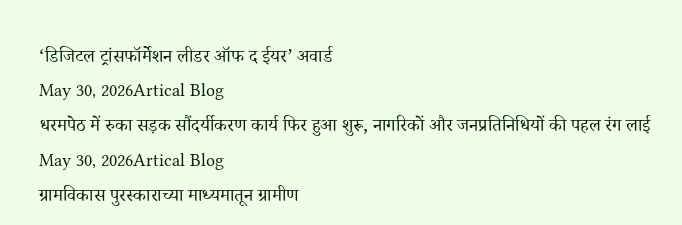‘डिजिटल ट्रांसफॉर्मेशन लीडर ऑफ द ईयर’ अवार्ड
May 30, 2026Artical Blog
धरमपेठ में रुका सड़क सौंदर्यीकरण कार्य फिर हुआ शुरू, नागरिकों और जनप्रतिनिधियों की पहल रंग लाई
May 30, 2026Artical Blog
ग्रामविकास पुरस्काराच्या माध्यमातून ग्रामीण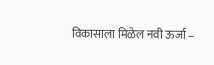विकासाला मिळेल नवी ऊर्जा –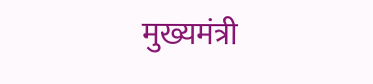मुख्यमंत्री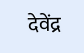देवेंद्र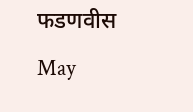फडणवीस
May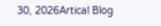30, 2026Artical Blog